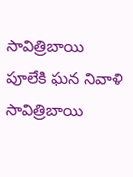సావిత్రిబాయి పూలేకి ఘన నివాళి
సావిత్రిబాయి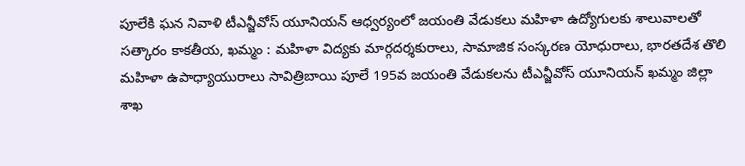పూలేకి ఘన నివాళి టీఎన్జీవోస్ యూనియన్ ఆధ్వర్యంలో జయంతి వేడుకలు మహిళా ఉద్యోగులకు శాలువాలతో సత్కారం కాకతీయ, ఖమ్మం : మహిళా విద్యకు మార్గదర్శకురాలు, సామాజిక సంస్కరణ యోధురాలు, భారతదేశ తొలి మహిళా ఉపాధ్యాయురాలు సావిత్రిబాయి పూలే 195వ జయంతి వేడుకలను టీఎన్జీవోస్ యూనియన్ ఖమ్మం జిల్లా శాఖ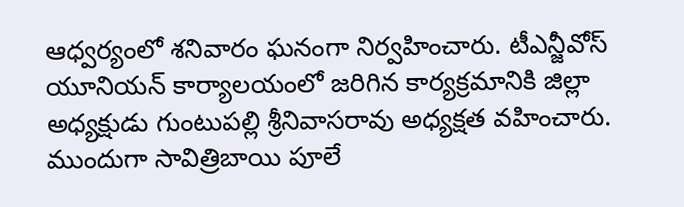ఆధ్వర్యంలో శనివారం ఘనంగా నిర్వహించారు. టీఎన్జీవోస్ యూనియన్ కార్యాలయంలో జరిగిన కార్యక్రమానికి జిల్లా అధ్యక్షుడు గుంటుపల్లి శ్రీనివాసరావు అధ్యక్షత వహించారు. ముందుగా సావిత్రిబాయి పూలే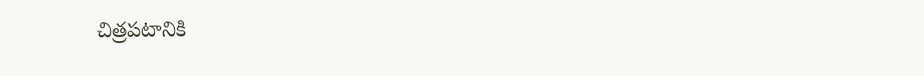చిత్రపటానికి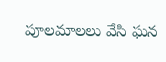పూలమాలలు వేసి ఘన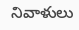నివాళులు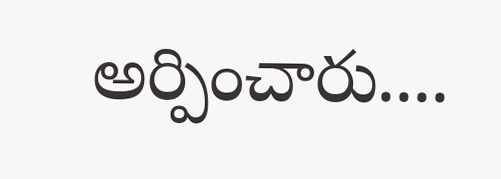అర్పించారు....